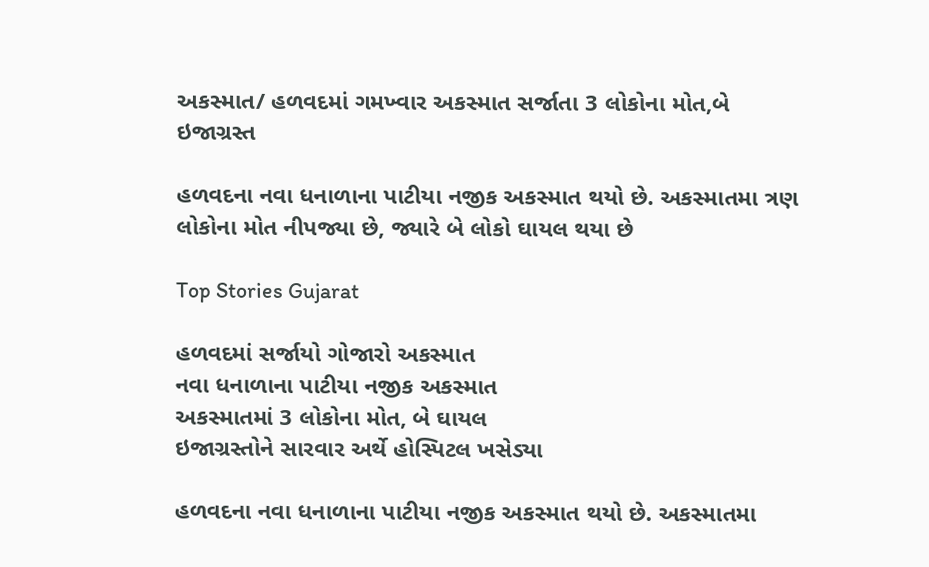અકસ્માત/ હળવદમાં ગમખ્વાર અકસ્માત સર્જાતા 3 લોકોના મોત,બે ઇજાગ્રસ્ત

હળવદના નવા ધનાળાના પાટીયા નજીક અકસ્માત થયો છે. અકસ્માતમા ત્રણ લોકોના મોત નીપજ્યા છે, જ્યારે બે લોકો ઘાયલ થયા છે

Top Stories Gujarat

હળવદમાં સર્જાયો ગોજારો અકસ્માત
નવા ધનાળાના પાટીયા નજીક અકસ્માત
અકસ્માતમાં 3 લોકોના મોત, બે ઘાયલ
ઇજાગ્રસ્તોને સારવાર અર્થે હોસ્પિટલ ખસેડ્યા

હળવદના નવા ધનાળાના પાટીયા નજીક અકસ્માત થયો છે. અકસ્માતમા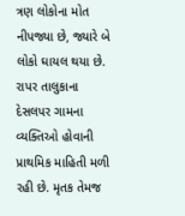ત્રણ લોકોના મોત નીપજ્યા છે, જ્યારે બે લોકો ઘાયલ થયા છે. રાપર તાલુકાના દેસલપર ગામના વ્યક્તિઓ હોવાની પ્રાથમિક માહિતી મળી રહી છે. મૃતક તેમજ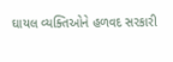ઘાયલ વ્યક્તિઓને હળવદ સરકારી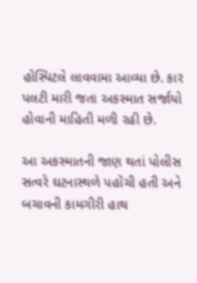હોસ્પિટલે લાવવામા આવ્યા છે. કાર પલટી મારી જતા અકસ્માત સર્જાયો હોવાની માહિતી મળી રહી છે.

આ અકસ્માતની જાણ થતાં પોલીસ સત્વરે ઘટનાસ્થળે પહોંચી હતી અને બચાવની કામગીરી હાથ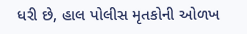ધરી છે, હાલ પોલીસ મૃતકોની ઓળખ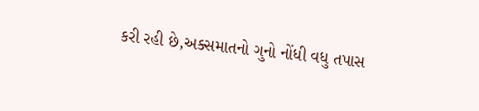કરી રહી છે,અક્સમાતનો ગુનો નોંધી વધુ તપાસ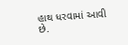હાથ ધરવામાં આવી છે.